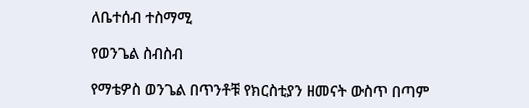ለቤተሰብ ተስማሚ

የወንጌል ስብስብ

የማቴዎስ ወንጌል በጥንቶቹ የክርስቲያን ዘመናት ውስጥ በጣም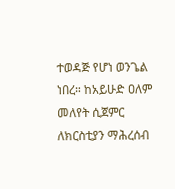ተወዳጅ የሆነ ወንጌል ነበረ። ከአይሁድ ዐለም መለየት ሲጀምር ለክርስቲያን ማሕረሰብ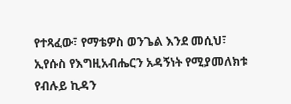የተጻፈው፣ የማቴዎስ ወንጌል እንደ መሲህ፣ ኢየሱስ የእግዚአብሔርን አዳኝነት የሚያመለክቱ የብሉይ ኪዳን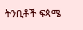ትንቢቶች ፍጳሜ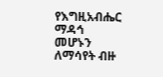የእግዚአብሔር ማዳኅ መሆኑን ለማሳየት ብዙ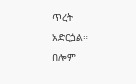ጥረት አድርጏል። በሎም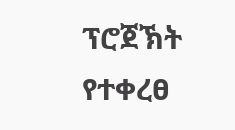ፕሮጀኽት የተቀረፀ